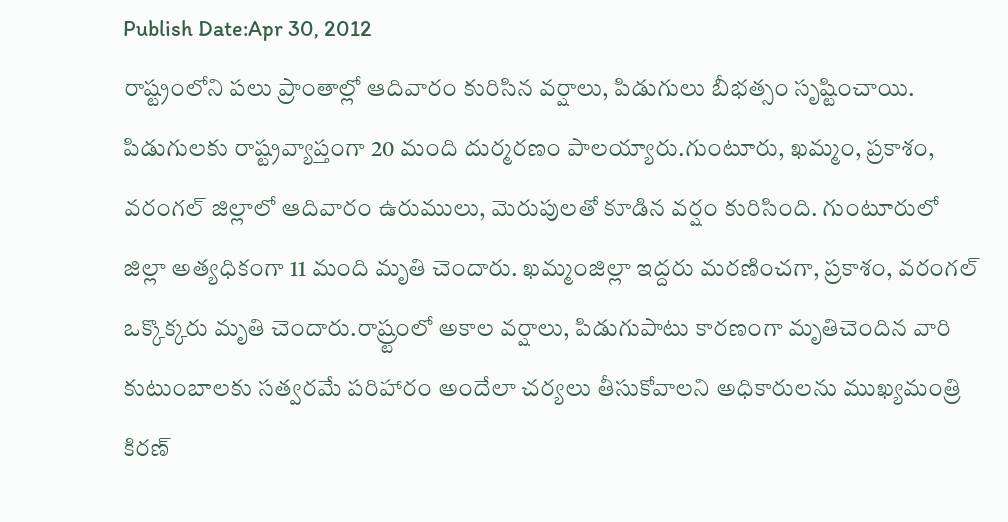Publish Date:Apr 30, 2012
రాష్ట్రంలోని పలు ప్రాంతాల్లో ఆదివారం కురిసిన వర్షాలు, పిడుగులు బీభత్సం సృష్టించాయి. పిడుగులకు రాష్ట్రవ్యాప్తంగా 20 మంది దుర్మరణం పాలయ్యారు.గుంటూరు, ఖమ్మం, ప్రకాశం, వరంగల్ జిల్లాలో ఆదివారం ఉరుములు, మెరుపులతో కూడిన వర్షం కురిసింది. గుంటూరులో జిల్లా అత్యధికంగా 11 మంది మృతి చెందారు. ఖమ్మంజిల్లా ఇద్దరు మరణించగా, ప్రకాశం, వరంగల్ ఒక్కొక్కరు మృతి చెందారు.రాష్ర్టంలో అకాల వర్షాలు, పిడుగుపాటు కారణంగా మృతిచెందిన వారి కుటుంబాలకు సత్వరమే పరిహారం అందేలా చర్యలు తీసుకోవాలని అధికారులను ముఖ్యమంత్రి కిరణ్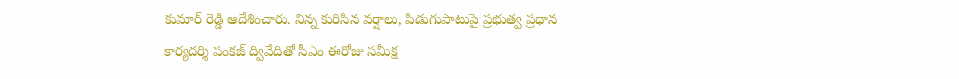కుమార్ రెడ్డి ఆదేశించారు. నిన్న కురిసిన వర్షాలు, పిడుగుపాటుపై ప్రభుత్వ ప్రధాన కార్యదర్శి పంకజ్ ద్వివేదితో సీఎం ఈరోజు సమీక్ష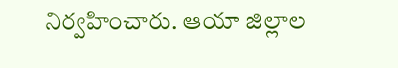నిర్వహించారు. ఆయా జిల్లాల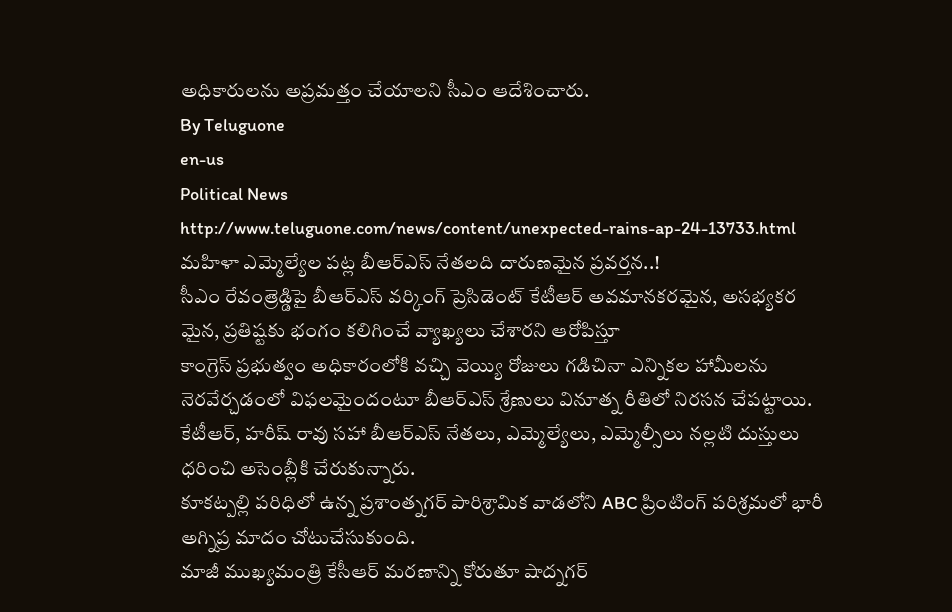అధికారులను అప్రమత్తం చేయాలని సీఎం ఆదేశించారు.
By Teluguone
en-us
Political News
http://www.teluguone.com/news/content/unexpected-rains-ap-24-13733.html
మహిళా ఎమ్మెల్యేల పట్ల బీఆర్ఎస్ నేతలది దారుణమైన ప్రవర్తన..!
సీఎం రేవంత్రెడ్డిపై బీఆర్ఎస్ వర్కింగ్ ప్రెసిడెంట్ కేటీఆర్ అవమానకరమైన, అసభ్యకర మైన, ప్రతిష్టకు భంగం కలిగించే వ్యాఖ్యలు చేశారని ఆరోపిస్తూ
కాంగ్రెస్ ప్రభుత్వం అధికారంలోకి వచ్చి వెయ్యి రోజులు గడిచినా ఎన్నికల హామీలను నెరవేర్చడంలో విఫలమైందంటూ బీఆర్ఎస్ శ్రేణులు వినూత్న రీతిలో నిరసన చేపట్టాయి. కేటీఆర్, హరీష్ రావు సహా బీఆర్ఎస్ నేతలు, ఎమ్మెల్యేలు, ఎమ్మెల్సీలు నల్లటి దుస్తులు ధరించి అసెంబ్లీకి చేరుకున్నారు.
కూకట్పల్లి పరిధిలో ఉన్న ప్రశాంత్నగర్ పారిశ్రామిక వాడలోని ABC ప్రింటింగ్ పరిశ్రమలో భారీ అగ్నిప్ర మాదం చోటుచేసుకుంది.
మాజీ ముఖ్యమంత్రి కేసీఆర్ మరణాన్ని కోరుతూ షాద్నగర్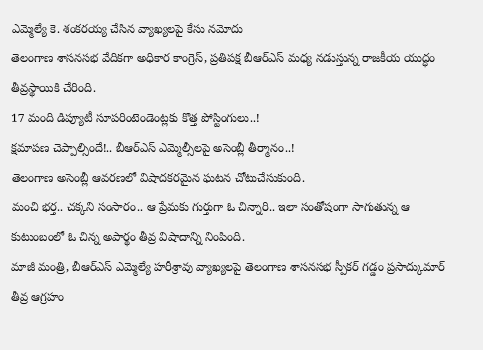ఎమ్మెల్యే కె. శంకరయ్య చేసిన వ్యాఖ్యలపై కేసు నమోదు
తెలంగాణ శాసనసభ వేదికగా అధికార కాంగ్రెస్, ప్రతిపక్ష బీఆర్ఎస్ మధ్య నడుస్తున్న రాజకీయ యుద్ధం తీవ్రస్థాయికి చేరింది.
17 మంది డిప్యూటీ సూపరింటెండెంట్లకు కొత్త పోస్టింగులు..!
క్షమాపణ చెప్పాల్సిందే!.. బీఆర్ఎస్ ఎమ్మెల్సీలపై అసెంబ్లీ తీర్మానం..!
తెలంగాణ అసెంబ్లీ ఆవరణలో విషాదకరమైన ఘటన చోటుచేసుకుంది.
మంచి భర్త.. చక్కని సంసారం.. ఆ ప్రేమకు గుర్తుగా ఓ చిన్నారి.. ఇలా సంతోషంగా సాగుతున్న ఆ కుటుంబంలో ఓ చిన్న అపార్థం తీవ్ర విషాదాన్ని నింపింది.
మాజీ మంత్రి, బీఆర్ఎస్ ఎమ్మెల్యే హరీశ్రావు వ్యాఖ్యలపై తెలంగాణ శాసనసభ స్పీకర్ గడ్డం ప్రసాద్కుమార్ తీవ్ర ఆగ్రహం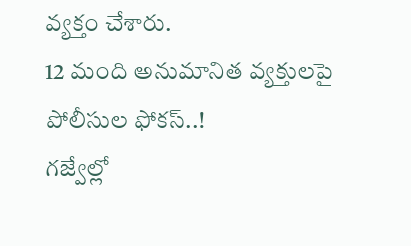వ్యక్తం చేశారు.
12 మంది అనుమానిత వ్యక్తులపై పోలీసుల ఫోకస్..!
గజ్వేల్లో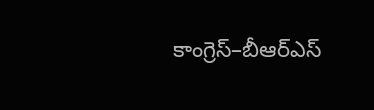కాంగ్రెస్–బీఆర్ఎస్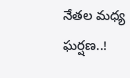నేతల మధ్య ఘర్షణ..!